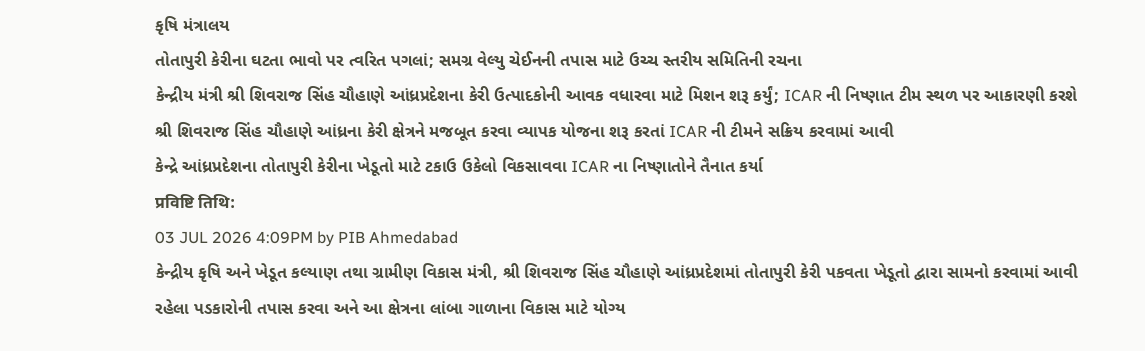કૃષિ મંત્રાલય
તોતાપુરી કેરીના ઘટતા ભાવો પર ત્વરિત પગલાં; સમગ્ર વેલ્યુ ચેઈનની તપાસ માટે ઉચ્ચ સ્તરીય સમિતિની રચના
કેન્દ્રીય મંત્રી શ્રી શિવરાજ સિંહ ચૌહાણે આંધ્રપ્રદેશના કેરી ઉત્પાદકોની આવક વધારવા માટે મિશન શરૂ કર્યું; ICAR ની નિષ્ણાત ટીમ સ્થળ પર આકારણી કરશે
શ્રી શિવરાજ સિંહ ચૌહાણે આંધ્રના કેરી ક્ષેત્રને મજબૂત કરવા વ્યાપક યોજના શરૂ કરતાં ICAR ની ટીમને સક્રિય કરવામાં આવી
કેન્દ્રે આંધ્રપ્રદેશના તોતાપુરી કેરીના ખેડૂતો માટે ટકાઉ ઉકેલો વિકસાવવા ICAR ના નિષ્ણાતોને તૈનાત કર્યા
प्रविष्टि तिथि:
03 JUL 2026 4:09PM by PIB Ahmedabad
કેન્દ્રીય કૃષિ અને ખેડૂત કલ્યાણ તથા ગ્રામીણ વિકાસ મંત્રી, શ્રી શિવરાજ સિંહ ચૌહાણે આંધ્રપ્રદેશમાં તોતાપુરી કેરી પકવતા ખેડૂતો દ્વારા સામનો કરવામાં આવી રહેલા પડકારોની તપાસ કરવા અને આ ક્ષેત્રના લાંબા ગાળાના વિકાસ માટે યોગ્ય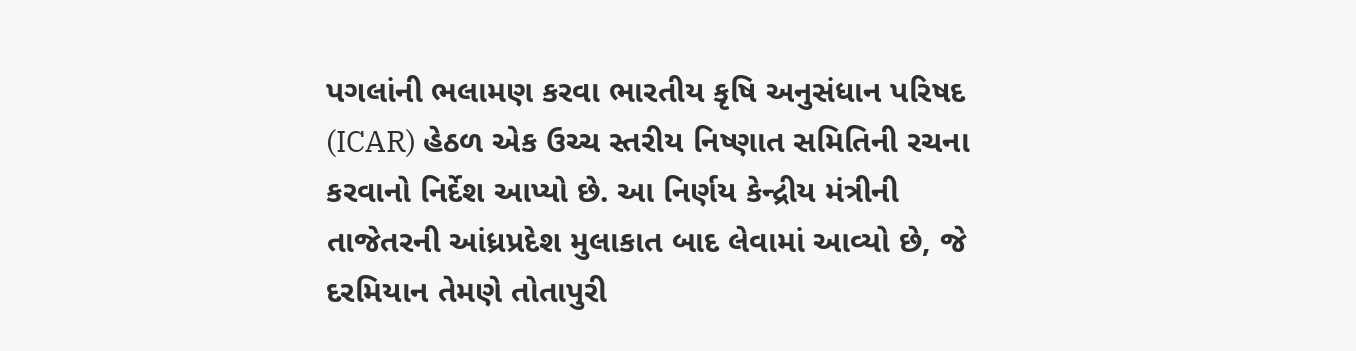પગલાંની ભલામણ કરવા ભારતીય કૃષિ અનુસંધાન પરિષદ (ICAR) હેઠળ એક ઉચ્ચ સ્તરીય નિષ્ણાત સમિતિની રચના કરવાનો નિર્દેશ આપ્યો છે. આ નિર્ણય કેન્દ્રીય મંત્રીની તાજેતરની આંધ્રપ્રદેશ મુલાકાત બાદ લેવામાં આવ્યો છે, જે દરમિયાન તેમણે તોતાપુરી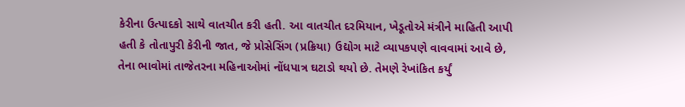કેરીના ઉત્પાદકો સાથે વાતચીત કરી હતી. આ વાતચીત દરમિયાન, ખેડૂતોએ મંત્રીને માહિતી આપી હતી કે તોતાપુરી કેરીની જાત, જે પ્રોસેસિંગ (પ્રક્રિયા) ઉદ્યોગ માટે વ્યાપકપણે વાવવામાં આવે છે, તેના ભાવોમાં તાજેતરના મહિનાઓમાં નોંધપાત્ર ઘટાડો થયો છે. તેમણે રેખાંકિત કર્યું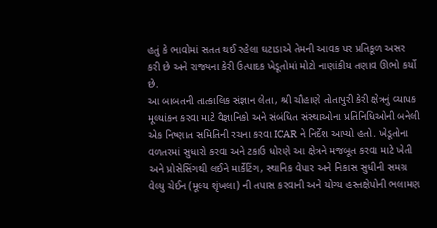હતું કે ભાવોમાં સતત થઈ રહેલા ઘટાડાએ તેમની આવક પર પ્રતિકૂળ અસર કરી છે અને રાજ્યના કેરી ઉત્પાદક ખેડૂતોમાં મોટો નાણાંકીય તણાવ ઊભો કર્યો છે.
આ બાબતની તાત્કાલિક સંજ્ઞાન લેતા, શ્રી ચૌહાણે તોતાપુરી કેરી ક્ષેત્રનું વ્યાપક મૂલ્યાંકન કરવા માટે વૈજ્ઞાનિકો અને સંબંધિત સંસ્થાઓના પ્રતિનિધિઓની બનેલી એક નિષ્ણાત સમિતિની રચના કરવા ICAR ને નિર્દેશ આપ્યો હતો. ખેડૂતોના વળતરમાં સુધારો કરવા અને ટકાઉ ધોરણે આ ક્ષેત્રને મજબૂત કરવા માટે ખેતી અને પ્રોસેસિંગથી લઈને માર્કેટિંગ, સ્થાનિક વેપાર અને નિકાસ સુધીની સમગ્ર વેલ્યુ ચેઈન (મૂલ્ય શૃંખલા) ની તપાસ કરવાની અને યોગ્ય હસ્તક્ષેપોની ભલામણ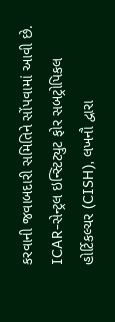કરવાની જવાબદારી સમિતિને સોંપવામાં આવી છે.
ICAR-સેન્ટ્રલ ઇન્સ્ટિટ્યુટ ફોર સબટ્રોપિકલ હોર્ટિકલ્ચર (CISH), લખનૌ દ્વારા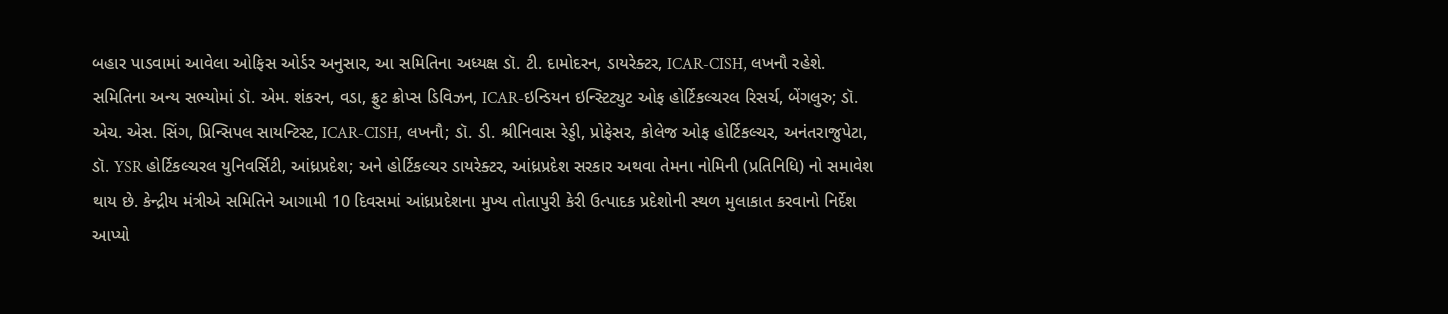બહાર પાડવામાં આવેલા ઓફિસ ઓર્ડર અનુસાર, આ સમિતિના અધ્યક્ષ ડૉ. ટી. દામોદરન, ડાયરેક્ટર, ICAR-CISH, લખનૌ રહેશે. સમિતિના અન્ય સભ્યોમાં ડૉ. એમ. શંકરન, વડા, ફ્રુટ ક્રોપ્સ ડિવિઝન, ICAR-ઇન્ડિયન ઇન્સ્ટિટ્યુટ ઓફ હોર્ટિકલ્ચરલ રિસર્ચ, બેંગલુરુ; ડૉ. એચ. એસ. સિંગ, પ્રિન્સિપલ સાયન્ટિસ્ટ, ICAR-CISH, લખનૌ; ડૉ. ડી. શ્રીનિવાસ રેડ્ડી, પ્રોફેસર, કોલેજ ઓફ હોર્ટિકલ્ચર, અનંતરાજુપેટા, ડૉ. YSR હોર્ટિકલ્ચરલ યુનિવર્સિટી, આંધ્રપ્રદેશ; અને હોર્ટિકલ્ચર ડાયરેક્ટર, આંધ્રપ્રદેશ સરકાર અથવા તેમના નોમિની (પ્રતિનિધિ) નો સમાવેશ થાય છે. કેન્દ્રીય મંત્રીએ સમિતિને આગામી 10 દિવસમાં આંધ્રપ્રદેશના મુખ્ય તોતાપુરી કેરી ઉત્પાદક પ્રદેશોની સ્થળ મુલાકાત કરવાનો નિર્દેશ આપ્યો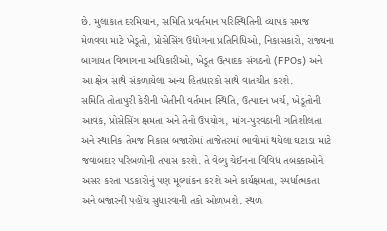છે. મુલાકાત દરમિયાન, સમિતિ પ્રવર્તમાન પરિસ્થિતિની વ્યાપક સમજ મેળવવા માટે ખેડૂતો, પ્રોસેસિંગ ઉદ્યોગના પ્રતિનિધિઓ, નિકાસકારો, રાજ્યના બાગાયત વિભાગના અધિકારીઓ, ખેડૂત ઉત્પાદક સંગઠનો (FPOs) અને આ ક્ષેત્ર સાથે સંકળાયેલા અન્ય હિતધારકો સાથે વાતચીત કરશે.
સમિતિ તોતાપુરી કેરીની ખેતીની વર્તમાન સ્થિતિ, ઉત્પાદન ખર્ચ, ખેડૂતોની આવક, પ્રોસેસિંગ ક્ષમતા અને તેનો ઉપયોગ, માંગ-પુરવઠાની ગતિશીલતા અને સ્થાનિક તેમજ નિકાસ બજારોમાં તાજેતરમાં ભાવોમાં થયેલા ઘટાડા માટે જવાબદાર પરિબળોની તપાસ કરશે. તે વેલ્યુ ચેઈનના વિવિધ તબક્કાઓને અસર કરતા પડકારોનું પણ મૂલ્યાંકન કરશે અને કાર્યક્ષમતા, સ્પર્ધાત્મકતા અને બજારની પહોંચ સુધારવાની તકો ઓળખશે. સ્થળ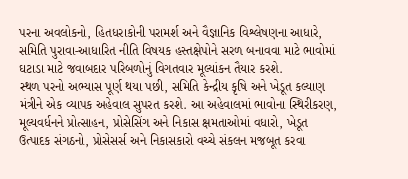પરના અવલોકનો, હિતધરાકોની પરામર્શ અને વૈજ્ઞાનિક વિશ્લેષણના આધારે, સમિતિ પુરાવા-આધારિત નીતિ વિષયક હસ્તક્ષેપોને સરળ બનાવવા માટે ભાવોમાં ઘટાડા માટે જવાબદાર પરિબળોનું વિગતવાર મૂલ્યાંકન તૈયાર કરશે.
સ્થળ પરનો અભ્યાસ પૂર્ણ થયા પછી, સમિતિ કેન્દ્રીય કૃષિ અને ખેડૂત કલ્યાણ મંત્રીને એક વ્યાપક અહેવાલ સુપરત કરશે. આ અહેવાલમાં ભાવોના સ્થિરીકરણ, મૂલ્યવર્ધનને પ્રોત્સાહન, પ્રોસેસિંગ અને નિકાસ ક્ષમતાઓમાં વધારો, ખેડૂત ઉત્પાદક સંગઠનો, પ્રોસેસર્સ અને નિકાસકારો વચ્ચે સંકલન મજબૂત કરવા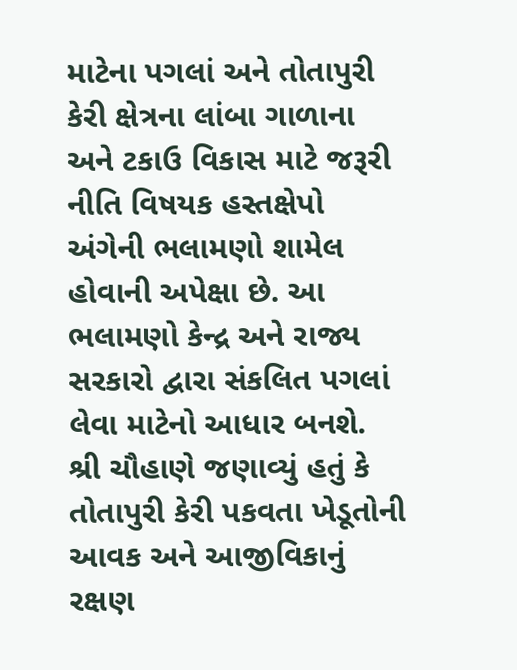માટેના પગલાં અને તોતાપુરી કેરી ક્ષેત્રના લાંબા ગાળાના અને ટકાઉ વિકાસ માટે જરૂરી નીતિ વિષયક હસ્તક્ષેપો અંગેની ભલામણો શામેલ હોવાની અપેક્ષા છે. આ ભલામણો કેન્દ્ર અને રાજ્ય સરકારો દ્વારા સંકલિત પગલાં લેવા માટેનો આધાર બનશે.
શ્રી ચૌહાણે જણાવ્યું હતું કે તોતાપુરી કેરી પકવતા ખેડૂતોની આવક અને આજીવિકાનું રક્ષણ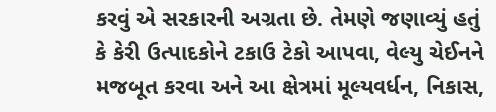કરવું એ સરકારની અગ્રતા છે. તેમણે જણાવ્યું હતું કે કેરી ઉત્પાદકોને ટકાઉ ટેકો આપવા, વેલ્યુ ચેઈનને મજબૂત કરવા અને આ ક્ષેત્રમાં મૂલ્યવર્ધન, નિકાસ,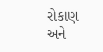રોકાણ અને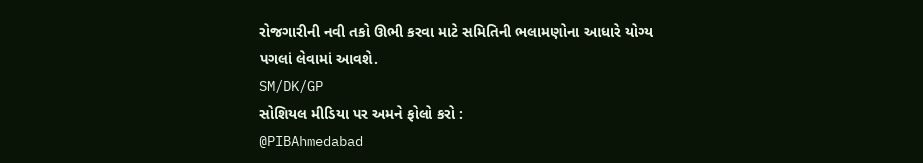રોજગારીની નવી તકો ઊભી કરવા માટે સમિતિની ભલામણોના આધારે યોગ્ય પગલાં લેવામાં આવશે.
SM/DK/GP
સોશિયલ મીડિયા પર અમને ફોલો કરો :
@PIBAhmedabad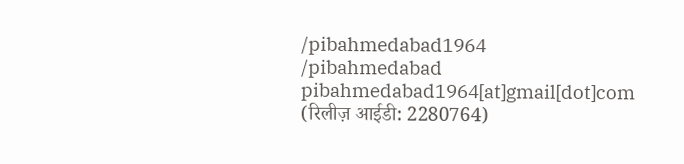/pibahmedabad1964
/pibahmedabad
pibahmedabad1964[at]gmail[dot]com
(रिलीज़ आईडी: 2280764)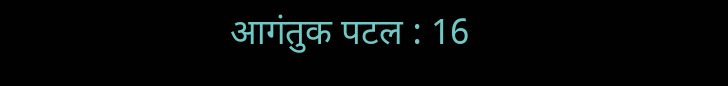आगंतुक पटल : 16